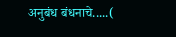अनुबंध बंधनाचे.....(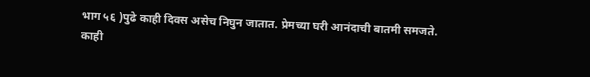भाग ५६ )पुढे काही दिवस असेच निघुन जातात. प्रेमच्या घरी आनंदाची बातमी समजते. काही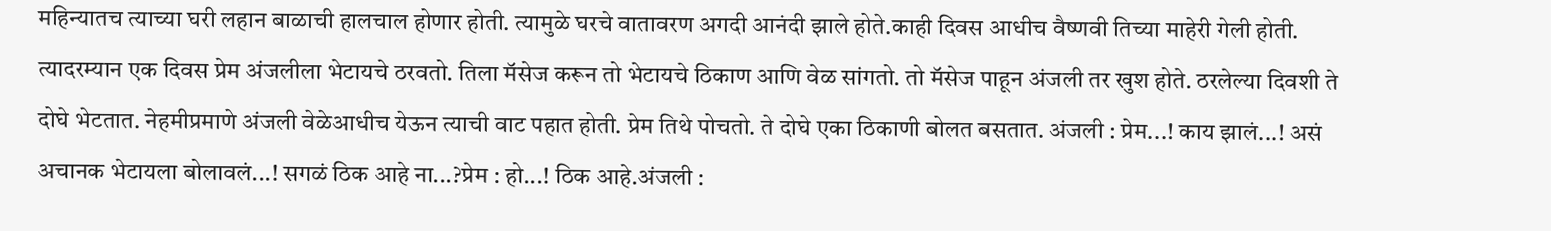महिन्यातच त्याच्या घरी लहान बाळाची हालचाल होणार होती. त्यामुळे घरचे वातावरण अगदी आनंदी झाले होते.काही दिवस आधीच वैष्णवी तिच्या माहेरी गेली होती. त्यादरम्यान एक दिवस प्रेम अंजलीला भेटायचे ठरवतो. तिला मॅसेज करून तो भेटायचे ठिकाण आणि वेळ सांगतो. तो मॅसेज पाहून अंजली तर खुश होते. ठरलेल्या दिवशी ते दोघे भेटतात. नेहमीप्रमाणे अंजली वेळेआधीच येऊन त्याची वाट पहात होती. प्रेम तिथे पोचतो. ते दोघे एका ठिकाणी बोलत बसतात. अंजली : प्रेम...! काय झालं...! असं अचानक भेटायला बोलावलं...! सगळं ठिक आहे ना...?प्रेम : हो...! ठिक आहे.अंजली :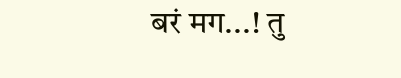बरं मग...! तु